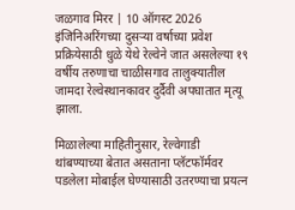जळगाव मिरर | 10 ऑगस्ट 2026
इंजिनिअरिंगच्या दुसऱ्या वर्षाच्या प्रवेश प्रक्रियेसाठी धुळे येथे रेल्वेने जात असलेल्या १९ वर्षीय तरुणाचा चाळीसगाव तालुक्यातील जामदा रेल्वेस्थानकावर दुर्दैवी अपघातात मृत्यू झाला.

मिळालेल्या माहितीनुसार, रेल्वेगाडी थांबण्याच्या बेतात असताना प्लॅटफॉर्मवर पडलेला मोबाईल घेण्यासाठी उतरण्याचा प्रयत्न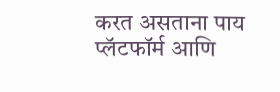करत असताना पाय प्लॅटफॉर्म आणि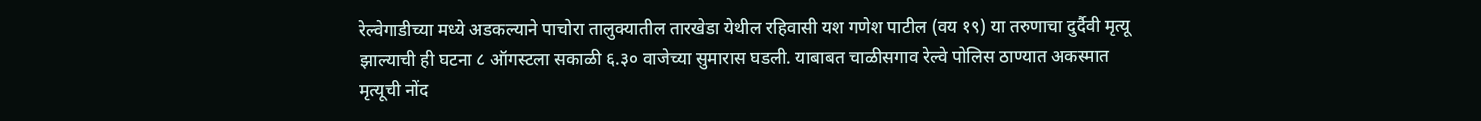रेल्वेगाडीच्या मध्ये अडकल्याने पाचोरा तालुक्यातील तारखेडा येथील रहिवासी यश गणेश पाटील (वय १९) या तरुणाचा दुर्दैवी मृत्यू झाल्याची ही घटना ८ ऑगस्टला सकाळी ६.३० वाजेच्या सुमारास घडली. याबाबत चाळीसगाव रेल्वे पोलिस ठाण्यात अकस्मात मृत्यूची नोंद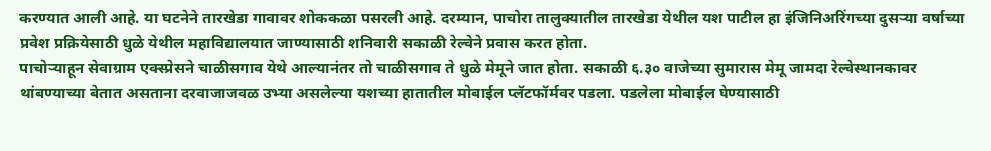करण्यात आली आहे. या घटनेने तारखेडा गावावर शोककळा पसरली आहे. दरम्यान, पाचोरा तालुक्यातील तारखेडा येथील यश पाटील हा इंजिनिअरिंगच्या दुसऱ्या वर्षाच्या प्रवेश प्रक्रियेसाठी धुळे येथील महाविद्यालयात जाण्यासाठी शनिवारी सकाळी रेल्वेने प्रवास करत होता.
पाचोऱ्याहून सेवाग्राम एक्स्प्रेसने चाळीसगाव येथे आल्यानंतर तो चाळीसगाव ते धुळे मेमूने जात होता. सकाळी ६.३० वाजेच्या सुमारास मेमू जामदा रेल्वेस्थानकावर थांबण्याच्या बेतात असताना दरवाजाजवळ उभ्या असलेल्या यशच्या हातातील मोबाईल प्लॅटफॉर्मवर पडला. पडलेला मोबाईल घेण्यासाठी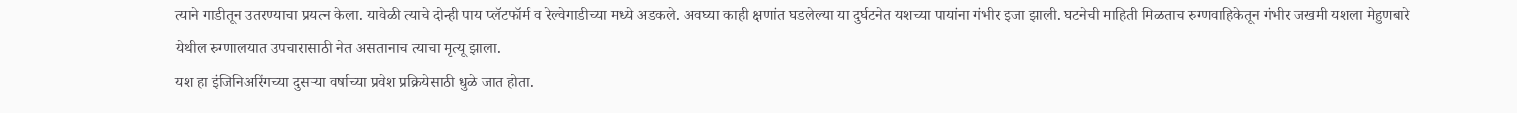त्याने गाडीतून उतरण्याचा प्रयत्न केला. यावेळी त्याचे दोन्ही पाय प्लॅटफॉर्म व रेल्वेगाडीच्या मध्ये अडकले. अवघ्या काही क्षणांत घडलेल्या या दुर्घटनेत यशच्या पायांना गंभीर इजा झाली. घटनेची माहिती मिळताच रुग्णवाहिकेतून गंभीर जखमी यशला मेहुणबारे येथील रुग्णालयात उपचारासाठी नेत असतानाच त्याचा मृत्यू झाला.
यश हा इंजिनिअरिंगच्या दुसऱ्या वर्षाच्या प्रवेश प्रक्रियेसाठी धुळे जात होता.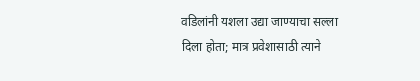वडिलांनी यशला उद्या जाण्याचा सल्ला दिला होता; मात्र प्रवेशासाठी त्याने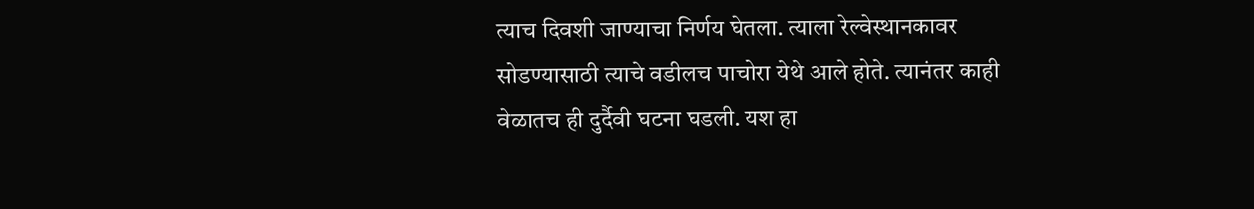त्याच दिवशी जाण्याचा निर्णय घेतला. त्याला रेल्वेस्थानकावर सोडण्यासाठी त्याचे वडीलच पाचोरा येथे आले होते. त्यानंतर काही वेळातच ही दुर्दैवी घटना घडली. यश हा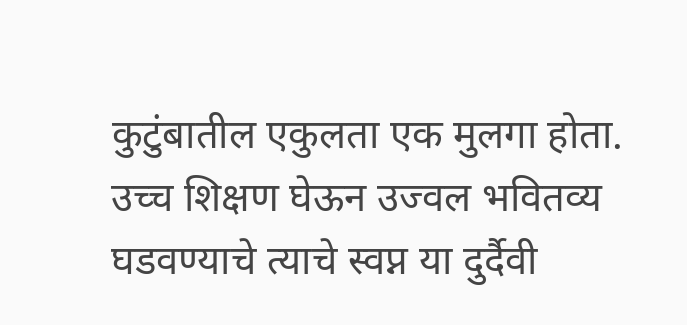कुटुंबातील एकुलता एक मुलगा होता. उच्च शिक्षण घेऊन उज्वल भवितव्य घडवण्याचे त्याचे स्वप्न या दुर्दैवी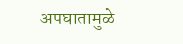अपघातामुळे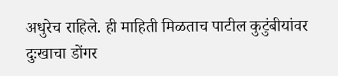अधुरेच राहिले. ही माहिती मिळताच पाटील कुटुंबीयांवर दुःखाचा डोंगर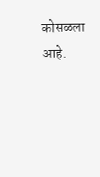कोसळला आहे.